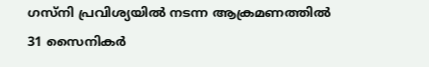ഗസ്‌നി പ്രവിശ്യയില്‍ നടന്ന ആക്രമണത്തില്‍ 31 സൈനികര്‍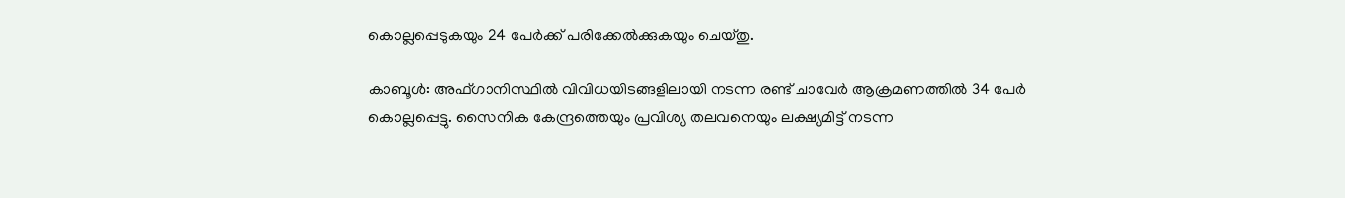കൊല്ലപ്പെടുകയും 24 പേര്‍ക്ക് പരിക്കേല്‍ക്കുകയും ചെയ്തു.

കാബൂള്‍: അഫ്ഗാനിസ്ഥില്‍ വിവിധയിടങ്ങളിലായി നടന്ന രണ്ട് ചാവേര്‍ ആക്രമണത്തില്‍ 34 പേര്‍ കൊല്ലപ്പെട്ടു. സൈനിക കേന്ദ്രത്തെയും പ്രവിശ്യ തലവനെയും ലക്ഷ്യമിട്ട് നടന്ന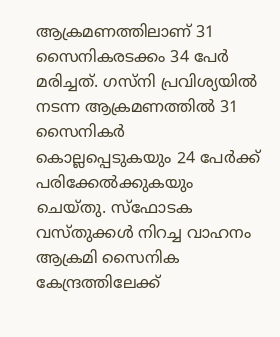ആക്രമണത്തിലാണ് 31 സൈനികരടക്കം 34 പേര്‍ മരിച്ചത്. ഗസ്‌നി പ്രവിശ്യയില്‍ നടന്ന ആക്രമണത്തില്‍ 31 സൈനികര്‍ കൊല്ലപ്പെടുകയും 24 പേര്‍ക്ക് പരിക്കേല്‍ക്കുകയും ചെയ്തു. സ്‌ഫോടക വസ്തുക്കള്‍ നിറച്ച വാഹനം ആക്രമി സൈനിക കേന്ദ്രത്തിലേക്ക്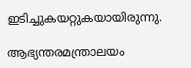ഇടിച്ചുകയറ്റുകയായിരുന്നു.

ആഭ്യന്തരമന്ത്രാലയം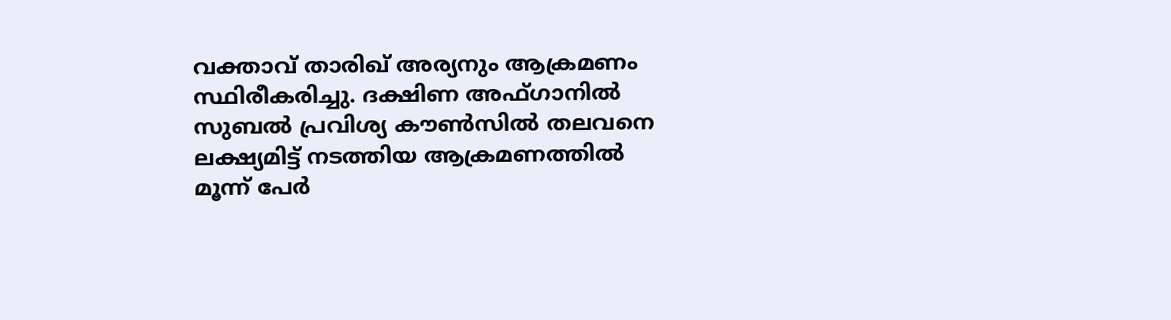വക്താവ് താരിഖ് അര്യനും ആക്രമണം സ്ഥിരീകരിച്ചു. ദക്ഷിണ അഫ്ഗാനില്‍ സുബല്‍ പ്രവിശ്യ കൗണ്‍സില്‍ തലവനെ ലക്ഷ്യമിട്ട് നടത്തിയ ആക്രമണത്തില്‍ മൂന്ന് പേര്‍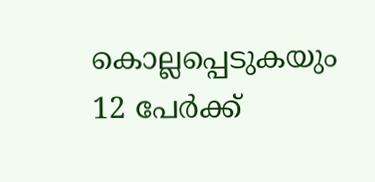കൊല്ലപ്പെടുകയും 12 പേര്‍ക്ക്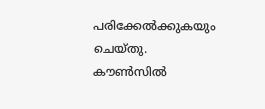പരിക്കേല്‍ക്കുകയും ചെയ്തു. കൗണ്‍സില്‍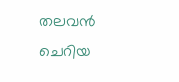തലവന്‍ ചെറിയ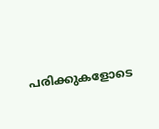പരിക്കുകളോടെ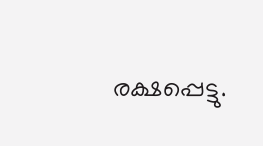രക്ഷപ്പെട്ടു.